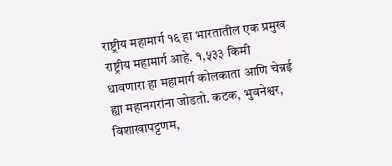राष्ट्रीय महामार्ग १६ हा भारतातील एक प्रमुख राष्ट्रीय महामार्ग आहे. १,५३३ किमी धावणारा हा महामार्ग कोलकाता आणि चेन्नई ह्या महानगरांना जोडतो. कटक, भुवनेश्वर, विशाखापट्टणम,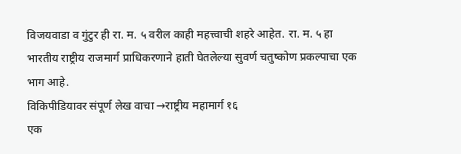विजयवाडा व गुंटुर ही रा. म. ५ वरील काही महत्त्वाची शहरे आहेत. रा. म. ५ हा भारतीय राष्ट्रीय राजमार्ग प्राधिकरणाने हाती घेतलेल्या सुवर्ण चतुष्कोण प्रकल्पाचा एक भाग आहे.
विकिपीडियावर संपूर्ण लेख वाचा →राष्ट्रीय महामार्ग १६
एक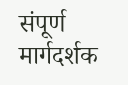संपूर्ण मार्गदर्शक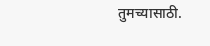तुमच्यासाठी.